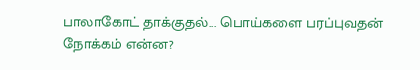பாலாகோட் தாக்குதல்... பொய்களை பரப்புவதன் நோக்கம் என்ன?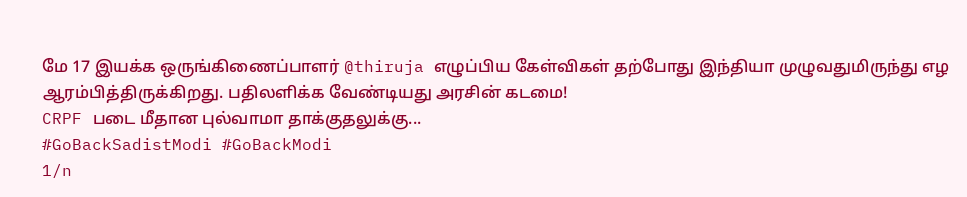மே 17 இயக்க ஒருங்கிணைப்பாளர் @thiruja எழுப்பிய கேள்விகள் தற்போது இந்தியா முழுவதுமிருந்து எழ ஆரம்பித்திருக்கிறது. பதிலளிக்க வேண்டியது அரசின் கடமை!
CRPF படை மீதான புல்வாமா தாக்குதலுக்கு...
#GoBackSadistModi #GoBackModi
1/n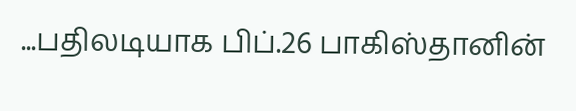...பதிலடியாக பிப்.26 பாகிஸ்தானின்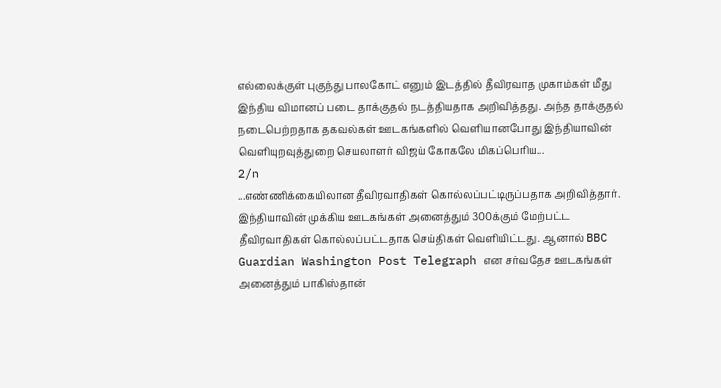எல்லைக்குள் புகுந்து பாலகோட் எனும் இடத்தில் தீவிரவாத முகாம்கள் மீது இந்திய விமானப் படை தாக்குதல் நடத்தியதாக அறிவித்தது. அந்த தாக்குதல் நடைபெற்றதாக தகவல்கள் ஊடகங்களில் வெளியானபோது இந்தியாவின் வெளியுறவுத்துறை செயலாளர் விஜய் கோகலே மிகப்பெரிய...
2/n
...எண்ணிக்கையிலான தீவிரவாதிகள் கொல்லப்பட்டிருப்பதாக அறிவித்தார்.
இந்தியாவின் முக்கிய ஊடகங்கள் அனைத்தும் 300க்கும் மேற்பட்ட தீவிரவாதிகள் கொல்லப்பட்டதாக செய்திகள் வெளியிட்டது. ஆனால் BBC Guardian Washington Post Telegraph என சர்வதேச ஊடகங்கள் அனைத்தும் பாகிஸ்தான்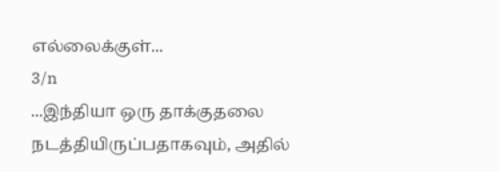எல்லைக்குள்...
3/n
...இந்தியா ஒரு தாக்குதலை நடத்தியிருப்பதாகவும், அதில்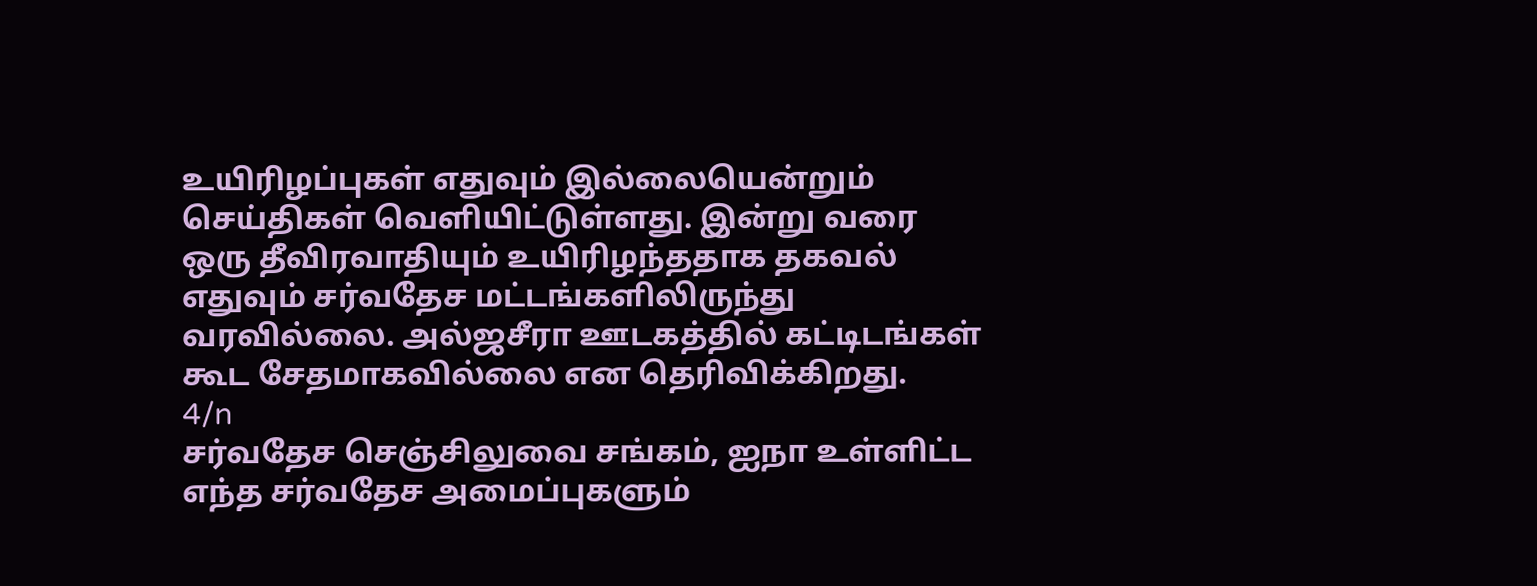உயிரிழப்புகள் எதுவும் இல்லையென்றும் செய்திகள் வெளியிட்டுள்ளது. இன்று வரை ஒரு தீவிரவாதியும் உயிரிழந்ததாக தகவல் எதுவும் சர்வதேச மட்டங்களிலிருந்து வரவில்லை. அல்ஜசீரா ஊடகத்தில் கட்டிடங்கள் கூட சேதமாகவில்லை என தெரிவிக்கிறது.
4/n
சர்வதேச செஞ்சிலுவை சங்கம், ஐநா உள்ளிட்ட எந்த சர்வதேச அமைப்புகளும்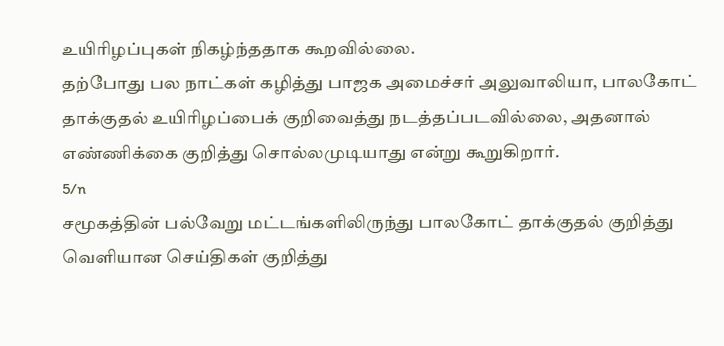உயிரிழப்புகள் நிகழ்ந்ததாக கூறவில்லை.
தற்போது பல நாட்கள் கழித்து பாஜக அமைச்சர் அலுவாலியா, பாலகோட் தாக்குதல் உயிரிழப்பைக் குறிவைத்து நடத்தப்படவில்லை, அதனால் எண்ணிக்கை குறித்து சொல்லமுடியாது என்று கூறுகிறார்.
5/n
சமூகத்தின் பல்வேறு மட்டங்களிலிருந்து பாலகோட் தாக்குதல் குறித்து வெளியான செய்திகள் குறித்து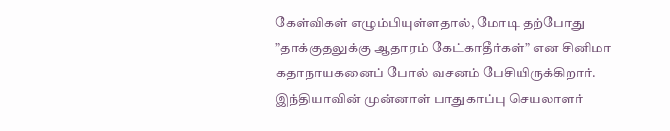கேள்விகள் எழும்பியுள்ளதால், மோடி தற்போது ”தாக்குதலுக்கு ஆதாரம் கேட்காதீர்கள்” என சினிமா கதாநாயகனைப் போல் வசனம் பேசியிருக்கிறார்.
இந்தியாவின் முன்னாள் பாதுகாப்பு செயலாளர்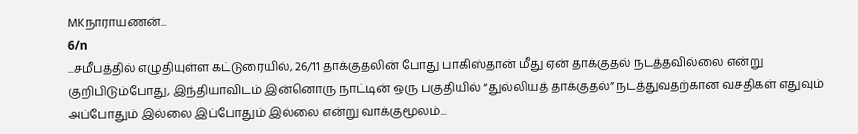MKநாராயணன்...
6/n
...சமீபத்தில் எழுதியுள்ள கட்டுரையில், 26/11 தாக்குதலின் போது பாகிஸ்தான் மீது ஏன் தாக்குதல் நடத்தவில்லை என்று குறிபிடும்போது, இந்தியாவிடம் இன்னொரு நாட்டின் ஒரு பகுதியில் “துல்லியத் தாக்குதல்” நடத்துவதற்கான வசதிகள் எதுவும் அப்போதும் இல்லை இப்போதும் இல்லை என்று வாக்குமூலம்...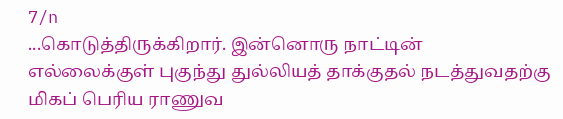7/n
...கொடுத்திருக்கிறார். இன்னொரு நாட்டின் எல்லைக்குள் புகுந்து துல்லியத் தாக்குதல் நடத்துவதற்கு மிகப் பெரிய ராணுவ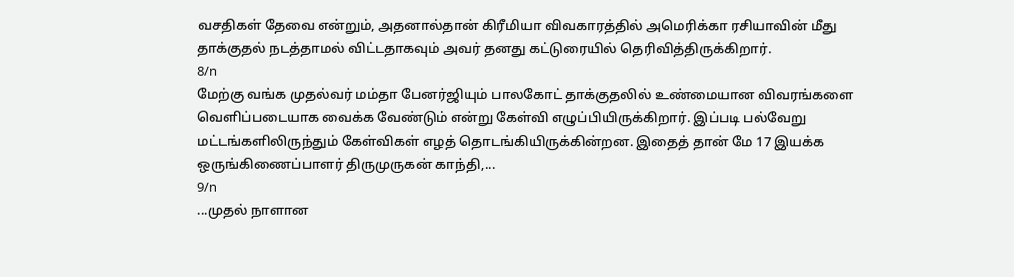வசதிகள் தேவை என்றும், அதனால்தான் கிரீமியா விவகாரத்தில் அமெரிக்கா ரசியாவின் மீது தாக்குதல் நடத்தாமல் விட்டதாகவும் அவர் தனது கட்டுரையில் தெரிவித்திருக்கிறார்.
8/n
மேற்கு வங்க முதல்வர் மம்தா பேனர்ஜியும் பாலகோட் தாக்குதலில் உண்மையான விவரங்களை வெளிப்படையாக வைக்க வேண்டும் என்று கேள்வி எழுப்பியிருக்கிறார். இப்படி பல்வேறு மட்டங்களிலிருந்தும் கேள்விகள் எழத் தொடங்கியிருக்கின்றன. இதைத் தான் மே 17 இயக்க ஒருங்கிணைப்பாளர் திருமுருகன் காந்தி,...
9/n
...முதல் நாளான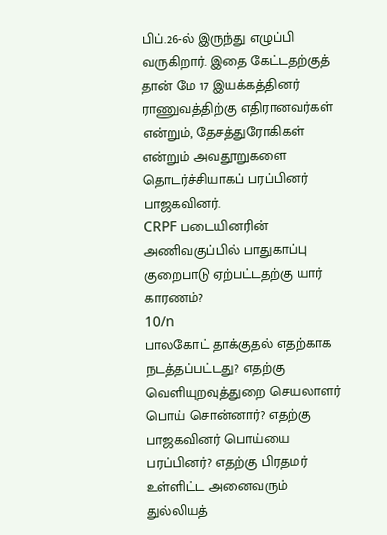பிப்.26-ல் இருந்து எழுப்பி வருகிறார். இதை கேட்டதற்குத் தான் மே 17 இயக்கத்தினர் ராணுவத்திற்கு எதிரானவர்கள் என்றும், தேசத்துரோகிகள் என்றும் அவதூறுகளை தொடர்ச்சியாகப் பரப்பினர் பாஜகவினர்.
CRPF படையினரின் அணிவகுப்பில் பாதுகாப்பு குறைபாடு ஏற்பட்டதற்கு யார் காரணம்?
10/n
பாலகோட் தாக்குதல் எதற்காக நடத்தப்பட்டது? எதற்கு வெளியுறவுத்துறை செயலாளர் பொய் சொன்னார்? எதற்கு பாஜகவினர் பொய்யை பரப்பினர்? எதற்கு பிரதமர் உள்ளிட்ட அனைவரும் துல்லியத்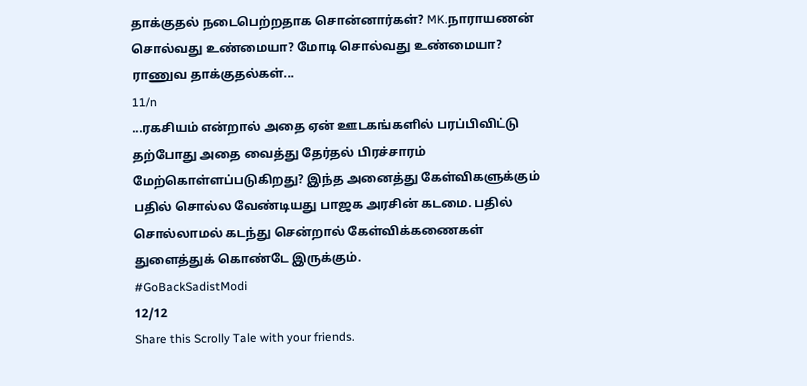தாக்குதல் நடைபெற்றதாக சொன்னார்கள்? MK.நாராயணன் சொல்வது உண்மையா? மோடி சொல்வது உண்மையா? ராணுவ தாக்குதல்கள்...
11/n
...ரகசியம் என்றால் அதை ஏன் ஊடகங்களில் பரப்பிவிட்டு தற்போது அதை வைத்து தேர்தல் பிரச்சாரம் மேற்கொள்ளப்படுகிறது? இந்த அனைத்து கேள்விகளுக்கும் பதில் சொல்ல வேண்டியது பாஜக அரசின் கடமை. பதில் சொல்லாமல் கடந்து சென்றால் கேள்விக்கணைகள் துளைத்துக் கொண்டே இருக்கும்.
#GoBackSadistModi
12/12
Share this Scrolly Tale with your friends.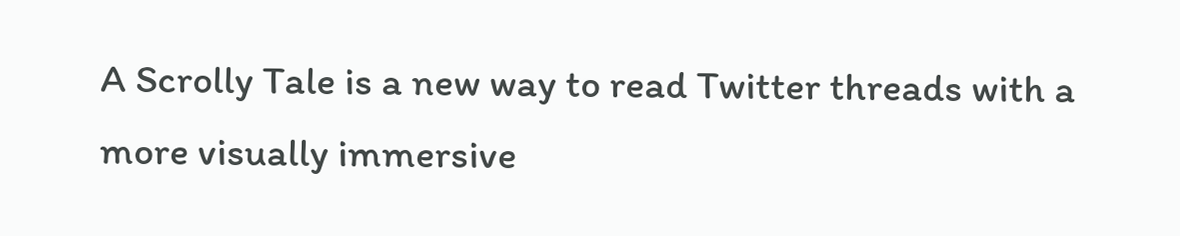A Scrolly Tale is a new way to read Twitter threads with a more visually immersive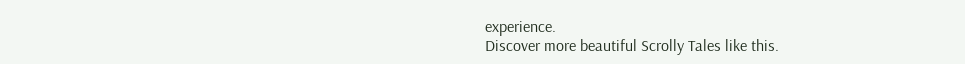experience.
Discover more beautiful Scrolly Tales like this.